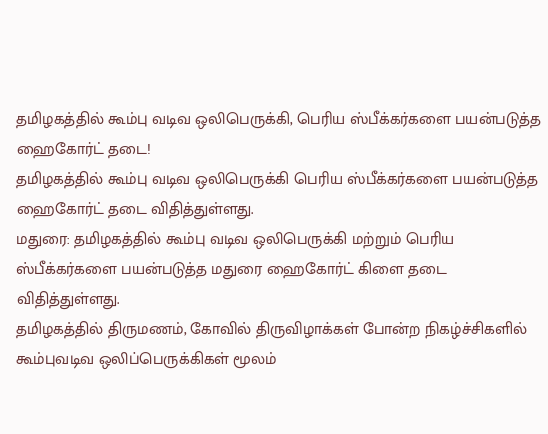தமிழகத்தில் கூம்பு வடிவ ஒலிபெருக்கி, பெரிய ஸ்பீக்கர்களை பயன்படுத்த ஹைகோர்ட் தடை!
தமிழகத்தில் கூம்பு வடிவ ஒலிபெருக்கி பெரிய ஸ்பீக்கர்களை பயன்படுத்த ஹைகோர்ட் தடை விதித்துள்ளது.
மதுரை: தமிழகத்தில் கூம்பு வடிவ ஒலிபெருக்கி மற்றும் பெரிய ஸ்பீக்கர்களை பயன்படுத்த மதுரை ஹைகோர்ட் கிளை தடை விதித்துள்ளது.
தமிழகத்தில் திருமணம், கோவில் திருவிழாக்கள் போன்ற நிகழ்ச்சிகளில் கூம்புவடிவ ஒலிப்பெருக்கிகள் மூலம்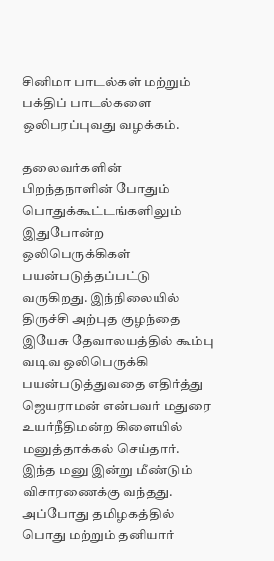சினிமா பாடல்கள் மற்றும் பக்திப் பாடல்களை ஒலிபரப்புவது வழக்கம்.

தலைவர்களின் பிறந்தநாளின் போதும் பொதுக்கூட்டங்களிலும் இதுபோன்ற ஒலிபெருக்கிகள் பயன்படுத்தப்பட்டு வருகிறது. இந்நிலையில் திருச்சி அற்புத குழந்தை இயேசு தேவாலயத்தில் கூம்பு வடிவ ஒலிபெருக்கி பயன்படுத்துவதை எதிர்த்து ஜெயராமன் என்பவர் மதுரை உயர்நீதிமன்ற கிளையில் மனுத்தாக்கல் செய்தார்.
இந்த மனு இன்று மீண்டும் விசாரணைக்கு வந்தது. அப்போது தமிழகத்தில் பொது மற்றும் தனியார்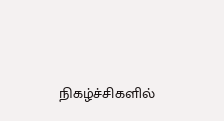நிகழ்ச்சிகளில்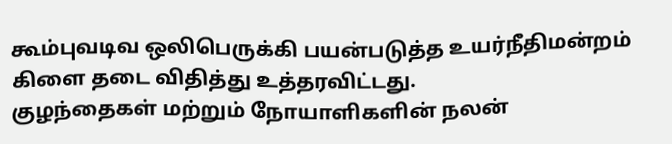கூம்புவடிவ ஒலிபெருக்கி பயன்படுத்த உயர்நீதிமன்றம் கிளை தடை விதித்து உத்தரவிட்டது.
குழந்தைகள் மற்றும் நோயாளிகளின் நலன்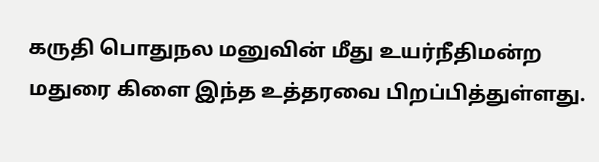கருதி பொதுநல மனுவின் மீது உயர்நீதிமன்ற மதுரை கிளை இந்த உத்தரவை பிறப்பித்துள்ளது.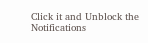Click it and Unblock the Notifications